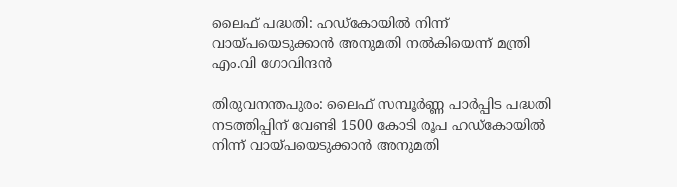ലൈഫ് പദ്ധതി: ഹഡ്‌കോയില്‍ നിന്ന് വായ്പയെടുക്കാന്‍ അനുമതി നല്‍കിയെന്ന് മന്ത്രി എം.വി ഗോവിന്ദന്‍

തിരുവനന്തപുരം: ലൈഫ് സമ്പൂര്‍ണ്ണ പാര്‍പ്പിട പദ്ധതി നടത്തിപ്പിന് വേണ്ടി 1500 കോടി രൂപ ഹഡ്‌കോയില്‍ നിന്ന് വായ്പയെടുക്കാന്‍ അനുമതി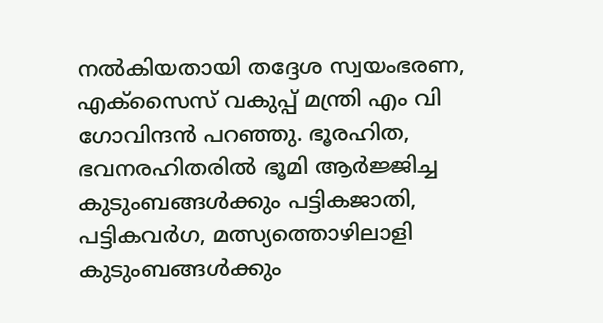നല്‍കിയതായി തദ്ദേശ സ്വയംഭരണ, എക്‌സൈസ് വകുപ്പ് മന്ത്രി എം വി ഗോവിന്ദന്‍ പറഞ്ഞു. ഭൂരഹിത, ഭവനരഹിതരില്‍ ഭൂമി ആര്‍ജ്ജിച്ച കുടുംബങ്ങള്‍ക്കും പട്ടികജാതി, പട്ടികവര്‍ഗ, മത്സ്യത്തൊഴിലാളി കുടുംബങ്ങള്‍ക്കും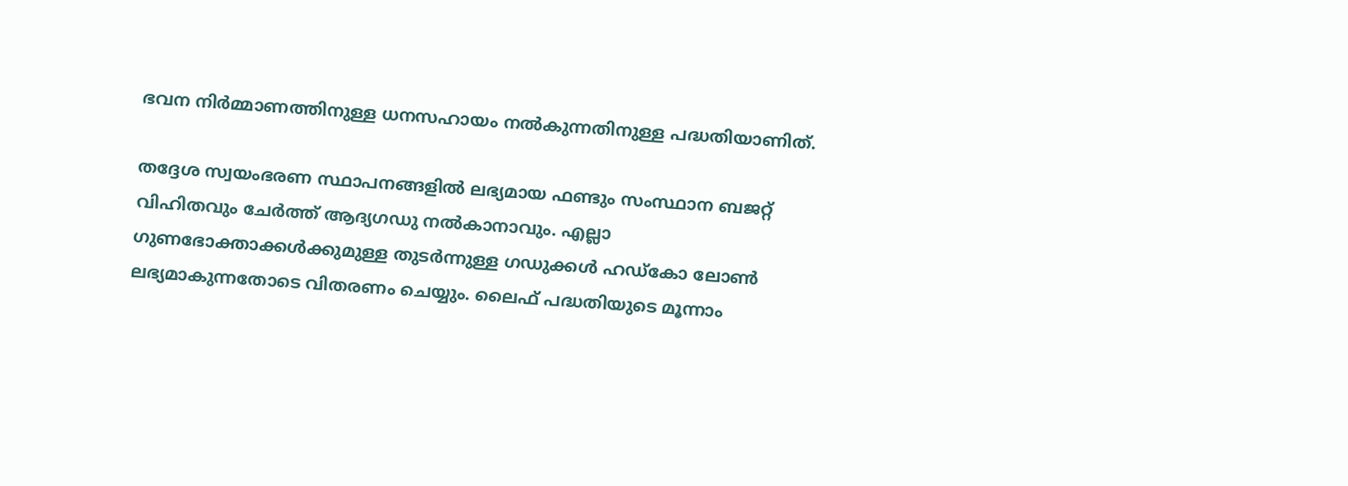ഭവന നിര്‍മ്മാണത്തിനുള്ള ധനസഹായം നല്‍കുന്നതിനുള്ള പദ്ധതിയാണിത്.

തദ്ദേശ സ്വയംഭരണ സ്ഥാപനങ്ങളില്‍ ലഭ്യമായ ഫണ്ടും സംസ്ഥാന ബജറ്റ് വിഹിതവും ചേര്‍ത്ത് ആദ്യഗഡു നല്‍കാനാവും. എല്ലാ ഗുണഭോക്താക്കള്‍ക്കുമുള്ള തുടര്‍ന്നുള്ള ഗഡുക്കള്‍ ഹഡ്‌കോ ലോണ്‍ ലഭ്യമാകുന്നതോടെ വിതരണം ചെയ്യും. ലൈഫ് പദ്ധതിയുടെ മൂന്നാം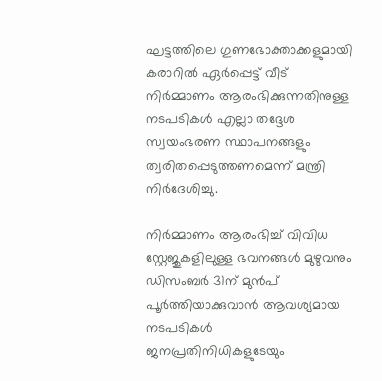ഘട്ടത്തിലെ ഗുണഭോക്താക്കളുമായി കരാറില്‍ ഏര്‍പ്പെട്ട് വീട് നിര്‍മ്മാണം ആരംഭിക്കുന്നതിനുള്ള നടപടികള്‍ എല്ലാ തദ്ദേശ സ്വയംഭരണ സ്ഥാപനങ്ങളും ത്വരിതപ്പെടുത്തണമെന്ന് മന്ത്രി നിര്‍ദേശിച്ചു.

നിര്‍മ്മാണം ആരംഭിച്ച് വിവിധ സ്റ്റേജുകളിലുള്ള ഭവനങ്ങള്‍ മുഴുവനും ഡിസംബര്‍ 31ന് മുന്‍പ് പൂര്‍ത്തിയാക്കുവാന്‍ ആവശ്യമായ നടപടികള്‍ ജനപ്രതിനിധികളുടേയും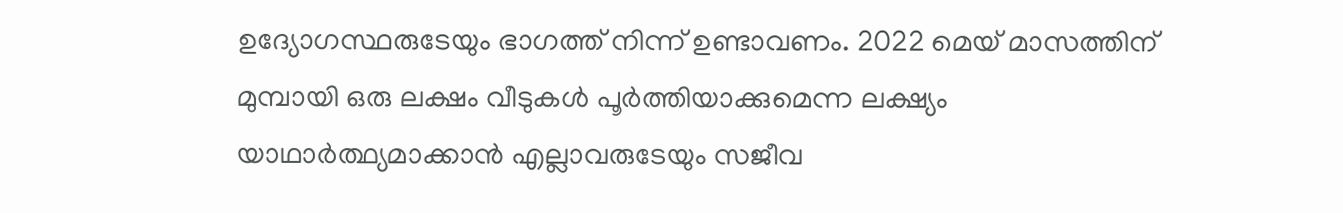ഉദ്യോഗസ്ഥരുടേയും ഭാഗത്ത് നിന്ന് ഉണ്ടാവണം. 2022 മെയ് മാസത്തിന് മുമ്പായി ഒരു ലക്ഷം വീടുകള്‍ പൂര്‍ത്തിയാക്കുമെന്ന ലക്ഷ്യം യാഥാര്‍ത്ഥ്യമാക്കാന്‍ എല്ലാവരുടേയും സജീവ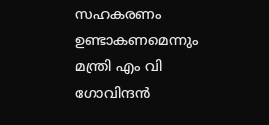സഹകരണം ഉണ്ടാകണമെന്നും മന്ത്രി എം വി ഗോവിന്ദന്‍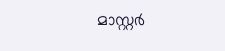മാസ്റ്റര്‍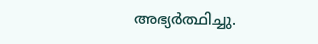അഭ്യര്‍ത്ഥിച്ചു.